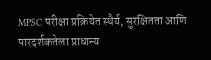MPSC परीक्षा प्रक्रियेत स्थैर्य, सुरक्षितता आणि पारदर्शकतेला प्राधान्य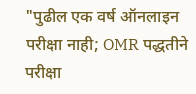"पुढील एक वर्ष ऑनलाइन परीक्षा नाही; OMR पद्धतीने परीक्षा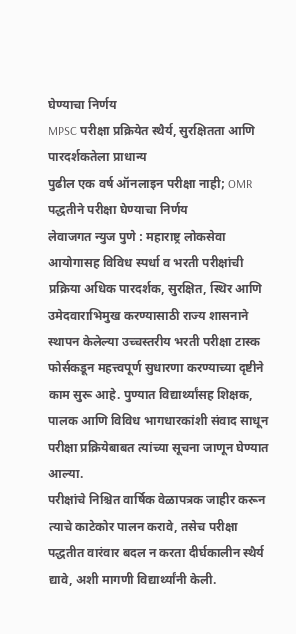घेण्याचा निर्णय
MPSC परीक्षा प्रक्रियेत स्थैर्य, सुरक्षितता आणि पारदर्शकतेला प्राधान्य
पुढील एक वर्ष ऑनलाइन परीक्षा नाही; OMR पद्धतीने परीक्षा घेण्याचा निर्णय
लेवाजगत न्युज पुणे : महाराष्ट्र लोकसेवा आयोगासह विविध स्पर्धा व भरती परीक्षांची प्रक्रिया अधिक पारदर्शक, सुरक्षित, स्थिर आणि उमेदवाराभिमुख करण्यासाठी राज्य शासनाने स्थापन केलेल्या उच्चस्तरीय भरती परीक्षा टास्क फोर्सकडून महत्त्वपूर्ण सुधारणा करण्याच्या दृष्टीने काम सुरू आहे. पुण्यात विद्यार्थ्यांसह शिक्षक, पालक आणि विविध भागधारकांशी संवाद साधून परीक्षा प्रक्रियेबाबत त्यांच्या सूचना जाणून घेण्यात आल्या.
परीक्षांचे निश्चित वार्षिक वेळापत्रक जाहीर करून त्याचे काटेकोर पालन करावे, तसेच परीक्षा पद्धतीत वारंवार बदल न करता दीर्घकालीन स्थैर्य द्यावे, अशी मागणी विद्यार्थ्यांनी केली.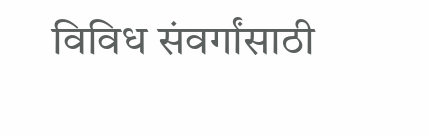विविध संवर्गांसाठी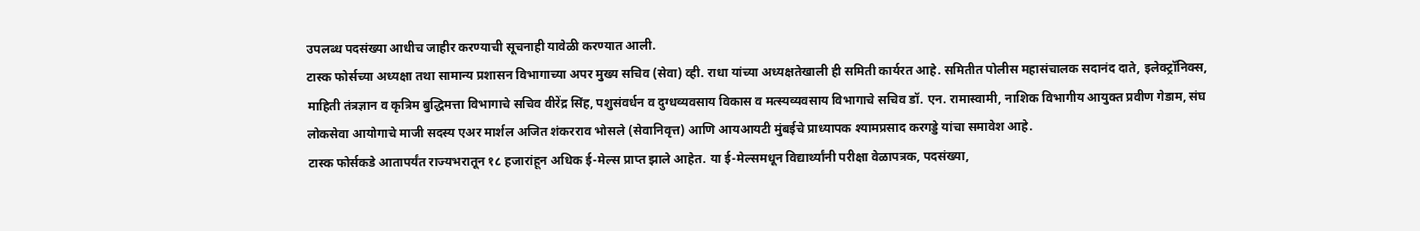उपलब्ध पदसंख्या आधीच जाहीर करण्याची सूचनाही यावेळी करण्यात आली.
टास्क फोर्सच्या अध्यक्षा तथा सामान्य प्रशासन विभागाच्या अपर मुख्य सचिव (सेवा) व्ही. राधा यांच्या अध्यक्षतेखाली ही समिती कार्यरत आहे. समितीत पोलीस महासंचालक सदानंद दाते, इलेक्ट्रॉनिक्स, माहिती तंत्रज्ञान व कृत्रिम बुद्धिमत्ता विभागाचे सचिव वीरेंद्र सिंह, पशुसंवर्धन व दुग्धव्यवसाय विकास व मत्स्यव्यवसाय विभागाचे सचिव डॉ. एन. रामास्वामी, नाशिक विभागीय आयुक्त प्रवीण गेडाम, संघ लोकसेवा आयोगाचे माजी सदस्य एअर मार्शल अजित शंकरराव भोसले (सेवानिवृत्त) आणि आयआयटी मुंबईचे प्राध्यापक श्यामप्रसाद करगड्डे यांचा समावेश आहे.
टास्क फोर्सकडे आतापर्यंत राज्यभरातून १८ हजारांहून अधिक ई-मेल्स प्राप्त झाले आहेत. या ई-मेल्समधून विद्यार्थ्यांनी परीक्षा वेळापत्रक, पदसंख्या,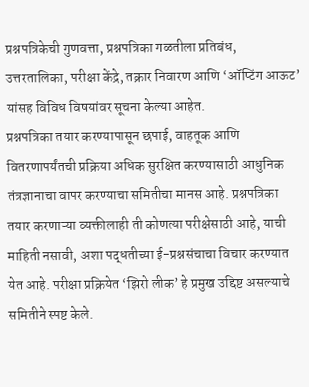प्रश्नपत्रिकेची गुणवत्ता, प्रश्नपत्रिका गळतीला प्रतिबंध, उत्तरतालिका, परीक्षा केंद्रे, तक्रार निवारण आणि ‘ऑप्टिंग आऊट’ यांसह विविध विषयांवर सूचना केल्या आहेत.
प्रश्नपत्रिका तयार करण्यापासून छपाई, वाहतूक आणि वितरणापर्यंतची प्रक्रिया अधिक सुरक्षित करण्यासाठी आधुनिक तंत्रज्ञानाचा वापर करण्याचा समितीचा मानस आहे. प्रश्नपत्रिका तयार करणाऱ्या व्यक्तीलाही ती कोणत्या परीक्षेसाठी आहे, याची माहिती नसावी, अशा पद्धतीच्या ई-प्रश्नसंचाचा विचार करण्यात येत आहे. परीक्षा प्रक्रियेत ‘झिरो लीक’ हे प्रमुख उद्दिष्ट असल्याचे समितीने स्पष्ट केले.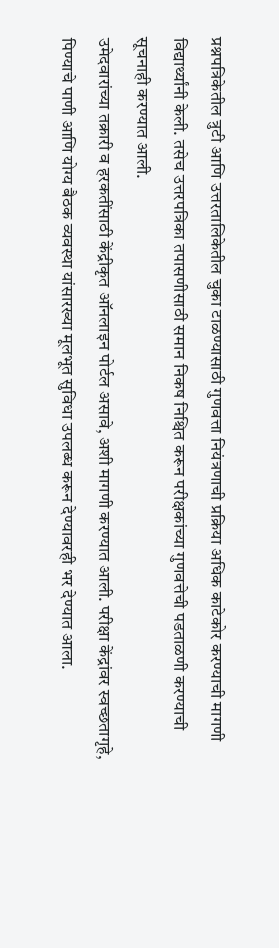प्रश्नपत्रिकेतील त्रुटी आणि उत्तरतालिकेतील चुका टाळण्यासाठी गुणवत्ता नियंत्रणाची प्रक्रिया अधिक काटेकोर करण्याची मागणी विद्यार्थ्यांनी केली. तसेच उत्तरपत्रिका तपासणीसाठी समान निकष निश्चित करून परीक्षकांच्या गुणवत्तेची पडताळणी करण्याची सूचनाही करण्यात आली.
उमेदवारांच्या तक्रारी व हरकतींसाठी केंद्रीकृत ऑनलाइन पोर्टल असावे, अशी मागणी करण्यात आली. परीक्षा केंद्रांवर स्वच्छतागृहे, पिण्याचे पाणी आणि योग्य बैठक व्यवस्था यांसारख्या मूलभूत सुविधा उपलब्ध करून देण्यावरही भर देण्यात आला.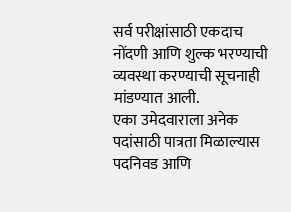सर्व परीक्षांसाठी एकदाच नोंदणी आणि शुल्क भरण्याची व्यवस्था करण्याची सूचनाही मांडण्यात आली.
एका उमेदवाराला अनेक पदांसाठी पात्रता मिळाल्यास पदनिवड आणि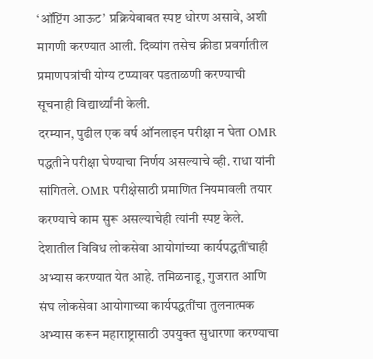‘ऑप्टिंग आऊट’ प्रक्रियेबाबत स्पष्ट धोरण असावे, अशी मागणी करण्यात आली. दिव्यांग तसेच क्रीडा प्रवर्गातील प्रमाणपत्रांची योग्य टप्प्यावर पडताळणी करण्याची सूचनाही विद्यार्थ्यांनी केली.
दरम्यान, पुढील एक वर्ष ऑनलाइन परीक्षा न घेता OMR पद्धतीने परीक्षा घेण्याचा निर्णय असल्याचे व्ही. राधा यांनी सांगितले. OMR परीक्षेसाठी प्रमाणित नियमावली तयार करण्याचे काम सुरू असल्याचेही त्यांनी स्पष्ट केले.
देशातील विविध लोकसेवा आयोगांच्या कार्यपद्धतींचाही अभ्यास करण्यात येत आहे. तमिळनाडू, गुजरात आणि संघ लोकसेवा आयोगाच्या कार्यपद्धतींचा तुलनात्मक अभ्यास करून महाराष्ट्रासाठी उपयुक्त सुधारणा करण्याचा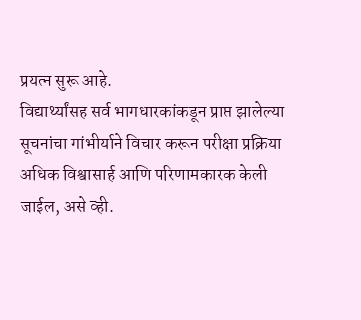प्रयत्न सुरू आहे.
विद्यार्थ्यांसह सर्व भागधारकांकडून प्राप्त झालेल्या सूचनांचा गांभीर्याने विचार करून परीक्षा प्रक्रिया अधिक विश्वासार्ह आणि परिणामकारक केली जाईल, असे व्ही.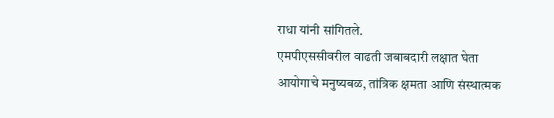राधा यांनी सांगितले.
एमपीएससीवरील वाढती जबाबदारी लक्षात घेता आयोगाचे मनुष्यबळ, तांत्रिक क्षमता आणि संस्थात्मक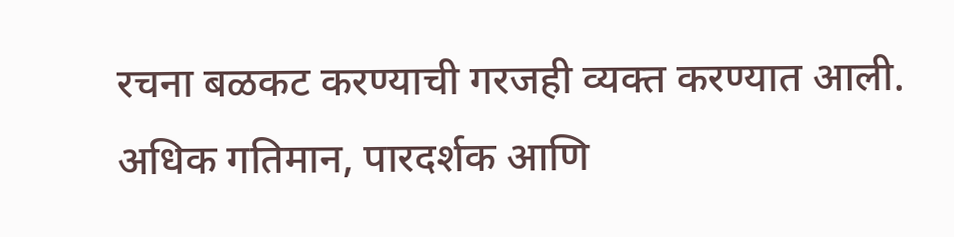रचना बळकट करण्याची गरजही व्यक्त करण्यात आली. अधिक गतिमान, पारदर्शक आणि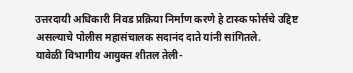उत्तरदायी अधिकारी निवड प्रक्रिया निर्माण करणे हे टास्क फोर्सचे उद्दिष्ट असल्याचे पोलीस महासंचालक सदानंद दाते यांनी सांगितले.
यावेळी विभागीय आयुक्त शीतल तेली-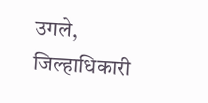उगले, जिल्हाधिकारी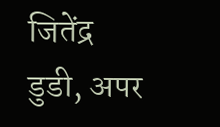जितेंद्र डुडी, अपर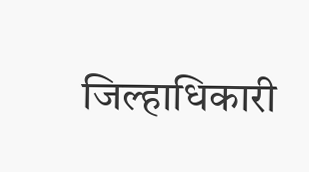जिल्हाधिकारी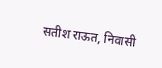सतीश राऊत, निवासी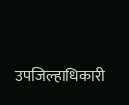उपजिल्हाधिकारी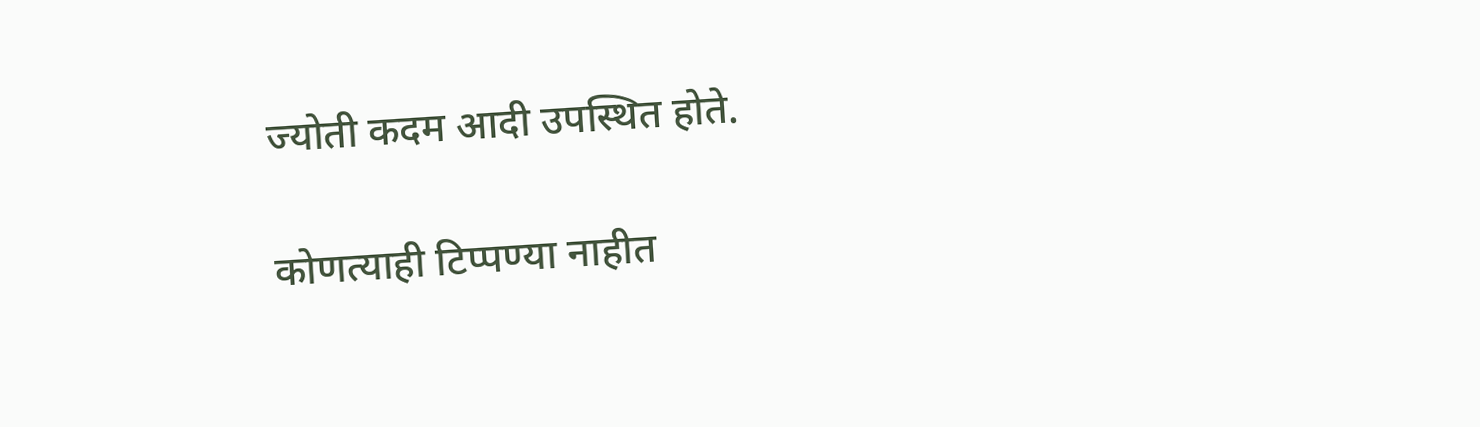ज्योती कदम आदी उपस्थित होते.

कोणत्याही टिप्पण्या नाहीत